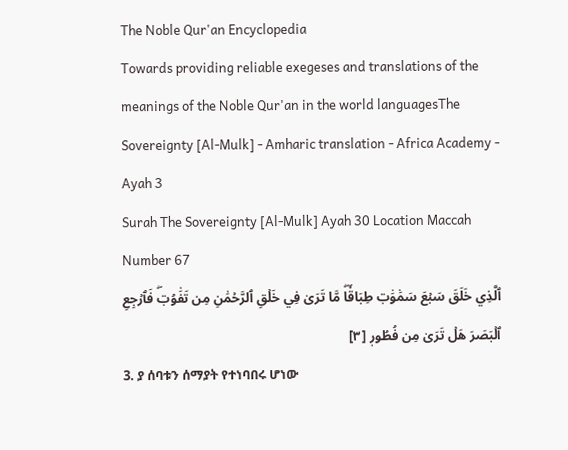The Noble Qur'an Encyclopedia
Towards providing reliable exegeses and translations of the meanings of the Noble Qur'an in the world languagesThe Sovereignty [Al-Mulk] - Amharic translation - Africa Academy - Ayah 3
Surah The Sovereignty [Al-Mulk] Ayah 30 Location Maccah Number 67
ٱلَّذِي خَلَقَ سَبۡعَ سَمَٰوَٰتٖ طِبَاقٗاۖ مَّا تَرَىٰ فِي خَلۡقِ ٱلرَّحۡمَٰنِ مِن تَفَٰوُتٖۖ فَٱرۡجِعِ ٱلۡبَصَرَ هَلۡ تَرَىٰ مِن فُطُورٖ [٣]
3. ያ ሰባቱን ሰማያት የተነባበሩ ሆነው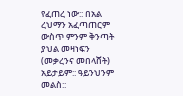የፈጠረ ነው:: በአል ረህማን አፈጣጠርም ውስጥ ምንም ቅንጣት ያህል መዛነፍን (መቃረንና መበላሸት) አይታይም:: ዓይንህንም መልስ::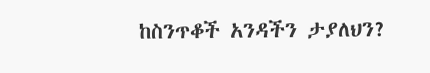ከስንጥቆች አንዳችን ታያለህን?